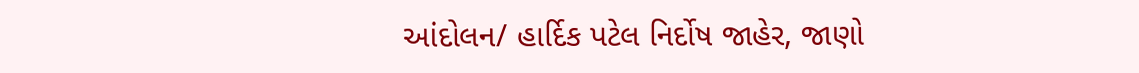આંદોલન/ હાર્દિક પટેલ નિર્દોષ જાહેર, જાણો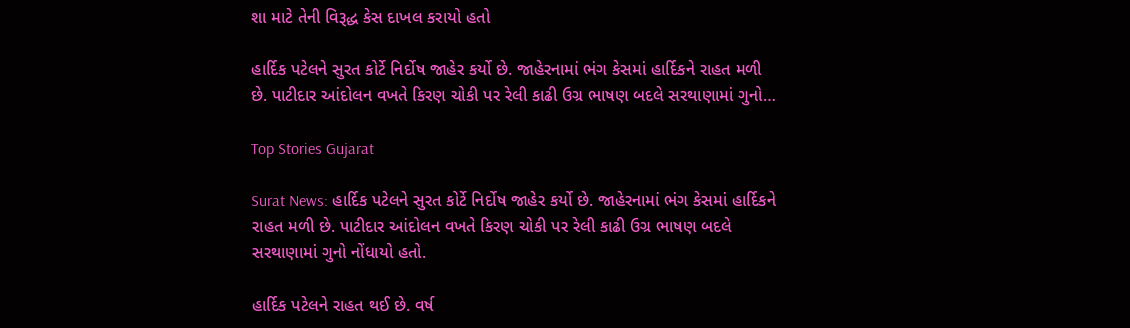શા માટે તેની વિરૂદ્ધ કેસ દાખલ કરાયો હતો

હાર્દિક પટેલને સુરત કોર્ટે નિર્દોષ જાહેર કર્યો છે. જાહેરનામાં ભંગ કેસમાં હાર્દિકને રાહત મળી છે. પાટીદાર આંદોલન વખતે કિરણ ચોકી પર રેલી કાઢી ઉગ્ર ભાષણ બદલે સરથાણામાં ગુનો…

Top Stories Gujarat

Surat News: હાર્દિક પટેલને સુરત કોર્ટે નિર્દોષ જાહેર કર્યો છે. જાહેરનામાં ભંગ કેસમાં હાર્દિકને રાહત મળી છે. પાટીદાર આંદોલન વખતે કિરણ ચોકી પર રેલી કાઢી ઉગ્ર ભાષણ બદલે સરથાણામાં ગુનો નોંધાયો હતો.

હાર્દિક પટેલને રાહત થઈ છે. વર્ષ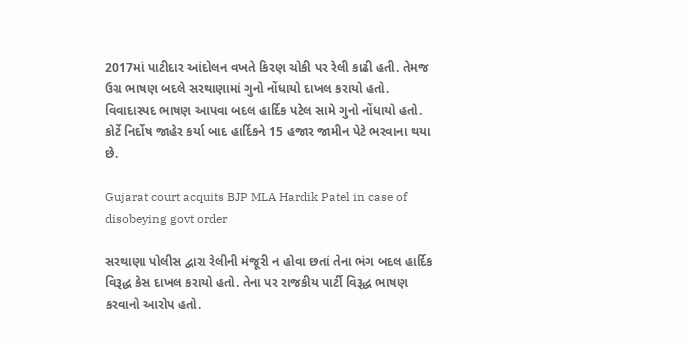2017માં પાટીદાર આંદોલન વખતે કિરણ ચોકી પર રેલી કાઢી હતી. તેમજ ઉગ્ર ભાષણ બદલે સરથાણામાં ગુનો નોંધાયો દાખલ કરાયો હતો. વિવાદાસ્પદ ભાષણ આપવા બદલ હાર્દિક પટેલ સામે ગુનો નોંધાયો હતો. કોર્ટે નિર્દોષ જાહેર કર્યા બાદ હાર્દિકને 15 હજાર જામીન પેટે ભરવાના થયા છે.

Gujarat court acquits BJP MLA Hardik Patel in case of disobeying govt order

સરથાણા પોલીસ દ્વારા રેલીની મંજૂરી ન હોવા છતાં તેના ભંગ બદલ હાર્દિક વિરૂદ્ધ કેસ દાખલ કરાયો હતો. તેના પર રાજકીય પાર્ટી વિરૂદ્ધ ભાષણ કરવાનો આરોપ હતો.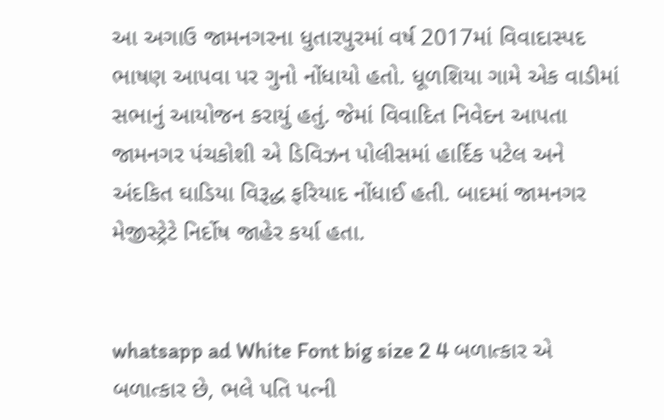આ અગાઉ જામનગરના ધુતારપુરમાં વર્ષ 2017માં વિવાદાસ્પદ ભાષણ આપવા પર ગુનો નોંધાયો હતો. ધૂળશિયા ગામે એક વાડીમાં સભાનું આયોજન કરાયું હતું. જેમાં વિવાદિત નિવેદન આપતા જામનગર પંચકોશી એ ડિવિઝન પોલીસમાં હાર્દિક પટેલ અને અંદકિત ઘાડિયા વિરૂદ્ધ ફરિયાદ નોંધાઈ હતી. બાદમાં જામનગર મેજીસ્ટ્રેટે નિર્દોષ જાહેર કર્યા હતા.


whatsapp ad White Font big size 2 4 બળાત્કાર એ બળાત્કાર છે, ભલે પતિ પત્ની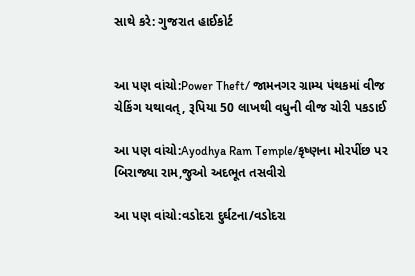સાથે કરે: ગુજરાત હાઈકોર્ટ


આ પણ વાંચો:Power Theft/ જામનગર ગ્રામ્ય પંથકમાં વીજ ચેકિંગ યથાવત્, રૂપિયા 50 લાખથી વધુની વીજ ચોરી પકડાઈ

આ પણ વાંચો:Ayodhya Ram Temple/કૃષ્ણના મોરપીંછ પર બિરાજ્યા રામ,જુઓ અદભૂત તસવીરો

આ પણ વાંચો:વડોદરા દુર્ઘટના/વડોદરા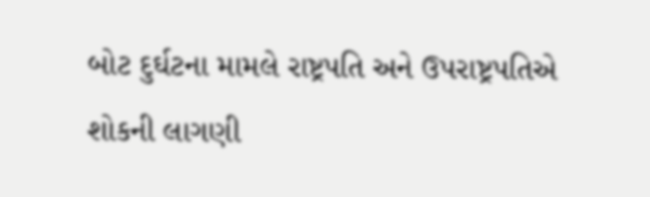બોટ દુર્ઘટના મામલે રાષ્ટ્રપતિ અને ઉપરાષ્ટ્રપતિએ શોકની લાગણી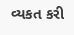વ્યકત કરી